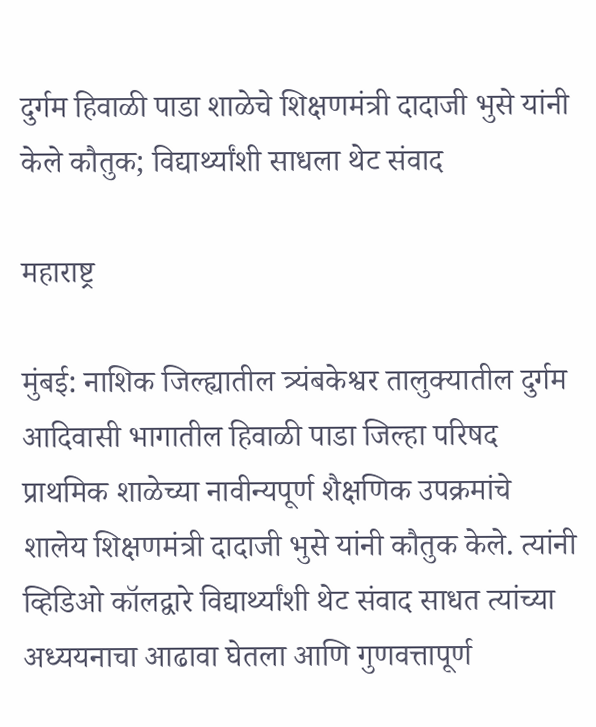दुर्गम हिवाळी पाडा शाळेचे शिक्षणमंत्री दादाजी भुसे यांनी केले कौतुक; विद्यार्थ्यांशी साधला थेट संवाद

महाराष्ट्र

मुंबई: नाशिक जिल्ह्यातील त्र्यंबकेश्वर तालुक्यातील दुर्गम आदिवासी भागातील हिवाळी पाडा जिल्हा परिषद प्राथमिक शाळेच्या नावीन्यपूर्ण शैक्षणिक उपक्रमांचे शालेय शिक्षणमंत्री दादाजी भुसे यांनी कौतुक केले. त्यांनी व्हिडिओ कॉलद्वारे विद्यार्थ्यांशी थेट संवाद साधत त्यांच्या अध्ययनाचा आढावा घेतला आणि गुणवत्तापूर्ण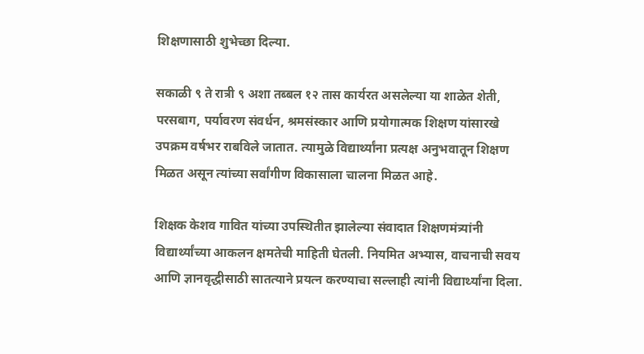शिक्षणासाठी शुभेच्छा दिल्या.

सकाळी ९ ते रात्री ९ अशा तब्बल १२ तास कार्यरत असलेल्या या शाळेत शेती, परसबाग, पर्यावरण संवर्धन, श्रमसंस्कार आणि प्रयोगात्मक शिक्षण यांसारखे उपक्रम वर्षभर राबविले जातात. त्यामुळे विद्यार्थ्यांना प्रत्यक्ष अनुभवातून शिक्षण मिळत असून त्यांच्या सर्वांगीण विकासाला चालना मिळत आहे.

शिक्षक केशव गावित यांच्या उपस्थितीत झालेल्या संवादात शिक्षणमंत्र्यांनी विद्यार्थ्यांच्या आकलन क्षमतेची माहिती घेतली. नियमित अभ्यास, वाचनाची सवय आणि ज्ञानवृद्धीसाठी सातत्याने प्रयत्न करण्याचा सल्लाही त्यांनी विद्यार्थ्यांना दिला.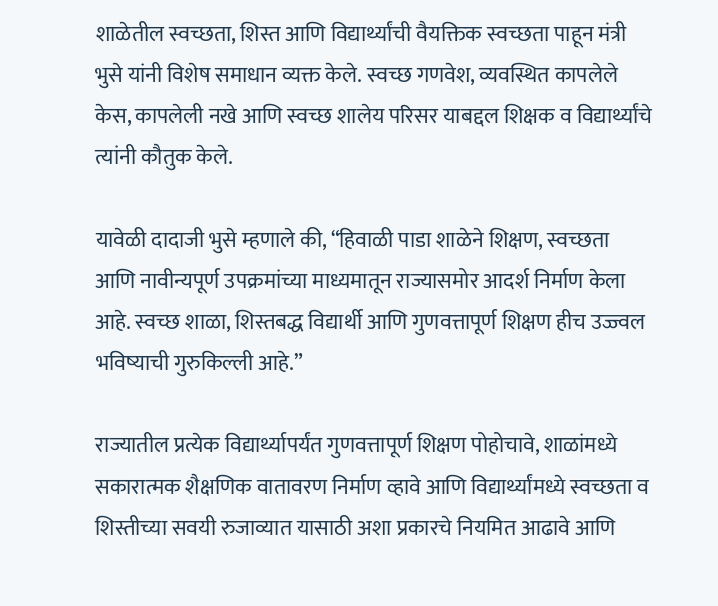शाळेतील स्वच्छता, शिस्त आणि विद्यार्थ्यांची वैयक्तिक स्वच्छता पाहून मंत्री भुसे यांनी विशेष समाधान व्यक्त केले. स्वच्छ गणवेश, व्यवस्थित कापलेले केस, कापलेली नखे आणि स्वच्छ शालेय परिसर याबद्दल शिक्षक व विद्यार्थ्यांचे त्यांनी कौतुक केले.

यावेळी दादाजी भुसे म्हणाले की, “हिवाळी पाडा शाळेने शिक्षण, स्वच्छता आणि नावीन्यपूर्ण उपक्रमांच्या माध्यमातून राज्यासमोर आदर्श निर्माण केला आहे. स्वच्छ शाळा, शिस्तबद्ध विद्यार्थी आणि गुणवत्तापूर्ण शिक्षण हीच उज्ज्वल भविष्याची गुरुकिल्ली आहे.”

राज्यातील प्रत्येक विद्यार्थ्यापर्यंत गुणवत्तापूर्ण शिक्षण पोहोचावे, शाळांमध्ये सकारात्मक शैक्षणिक वातावरण निर्माण व्हावे आणि विद्यार्थ्यांमध्ये स्वच्छता व शिस्तीच्या सवयी रुजाव्यात यासाठी अशा प्रकारचे नियमित आढावे आणि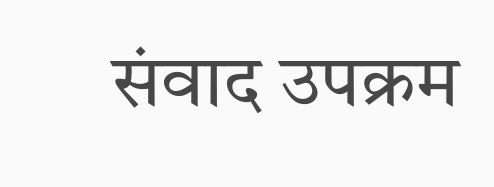संवाद उपक्रम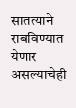सातत्याने राबविण्यात येणार असल्याचेही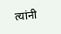त्यांनी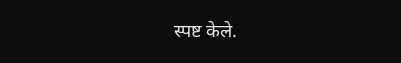स्पष्ट केले.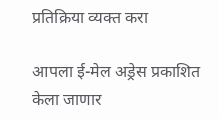प्रतिक्रिया व्यक्त करा

आपला ई-मेल अड्रेस प्रकाशित केला जाणार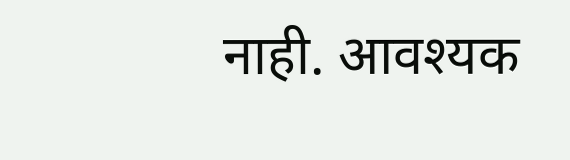नाही. आवश्यक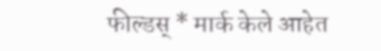फील्डस् * मार्क केले आहेत